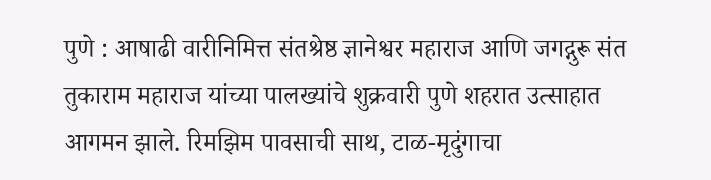पुणे : आषाढी वारीनिमित्त संतश्रेष्ठ ज्ञानेश्वर महाराज आणि जगद्गुरू संत तुकाराम महाराज यांच्या पालख्यांचे शुक्रवारी पुणे शहरात उत्साहात आगमन झाले. रिमझिम पावसाची साथ, टाळ-मृदुंगाचा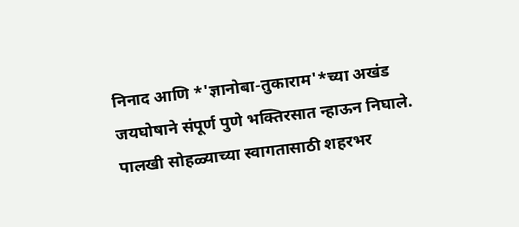निनाद आणि *'ज्ञानोबा-तुकाराम'*च्या अखंड जयघोषाने संपूर्ण पुणे भक्तिरसात न्हाऊन निघाले. पालखी सोहळ्याच्या स्वागतासाठी शहरभर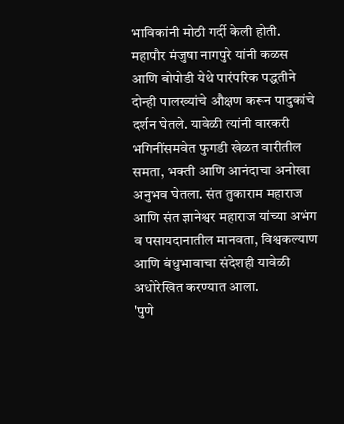भाविकांनी मोठी गर्दी केली होती.
महापौर मंजुषा नागपुरे यांनी कळस आणि बोपोडी येथे पारंपरिक पद्धतीने दोन्ही पालख्यांचे औक्षण करून पादुकांचे दर्शन घेतले. यावेळी त्यांनी वारकरी भगिनींसमवेत फुगडी खेळत वारीतील समता, भक्ती आणि आनंदाचा अनोखा अनुभव घेतला. संत तुकाराम महाराज आणि संत ज्ञानेश्वर महाराज यांच्या अभंग व पसायदानातील मानवता, विश्वकल्याण आणि बंधुभावाचा संदेशही यावेळी अधोरेखित करण्यात आला.
'पुणे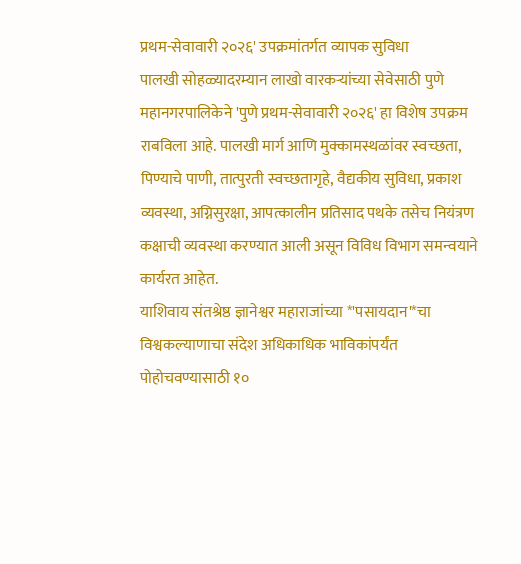प्रथम-सेवावारी २०२६' उपक्रमांतर्गत व्यापक सुविधा
पालखी सोहळ्यादरम्यान लाखो वारकऱ्यांच्या सेवेसाठी पुणे महानगरपालिकेने 'पुणे प्रथम-सेवावारी २०२६' हा विशेष उपक्रम राबविला आहे. पालखी मार्ग आणि मुक्कामस्थळांवर स्वच्छता, पिण्याचे पाणी, तात्पुरती स्वच्छतागृहे, वैद्यकीय सुविधा, प्रकाश व्यवस्था, अग्निसुरक्षा, आपत्कालीन प्रतिसाद पथके तसेच नियंत्रण कक्षाची व्यवस्था करण्यात आली असून विविध विभाग समन्वयाने कार्यरत आहेत.
याशिवाय संतश्रेष्ठ ज्ञानेश्वर महाराजांच्या *'पसायदान'*चा विश्वकल्याणाचा संदेश अधिकाधिक भाविकांपर्यंत पोहोचवण्यासाठी १०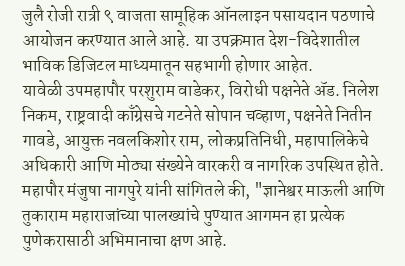जुलै रोजी रात्री ९ वाजता सामूहिक ऑनलाइन पसायदान पठणाचे आयोजन करण्यात आले आहे. या उपक्रमात देश-विदेशातील भाविक डिजिटल माध्यमातून सहभागी होणार आहेत.
यावेळी उपमहापौर परशुराम वाडेकर, विरोधी पक्षनेते ॲड. निलेश निकम, राष्ट्रवादी काँग्रेसचे गटनेते सोपान चव्हाण, पक्षनेते नितीन गावडे, आयुक्त नवलकिशोर राम, लोकप्रतिनिधी, महापालिकेचे अधिकारी आणि मोठ्या संख्येने वारकरी व नागरिक उपस्थित होते.
महापौर मंजुषा नागपुरे यांनी सांगितले की, "ज्ञानेश्वर माऊली आणि तुकाराम महाराजांच्या पालख्यांचे पुण्यात आगमन हा प्रत्येक पुणेकरासाठी अभिमानाचा क्षण आहे.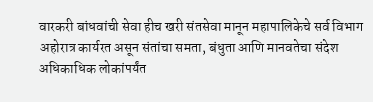वारकरी बांधवांची सेवा हीच खरी संतसेवा मानून महापालिकेचे सर्व विभाग अहोरात्र कार्यरत असून संतांचा समता, बंधुता आणि मानवतेचा संदेश अधिकाधिक लोकांपर्यंत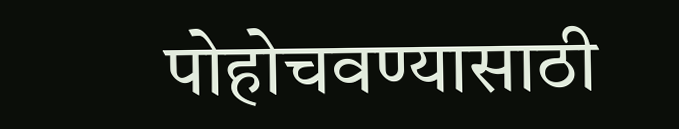पोहोचवण्यासाठी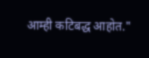आम्ही कटिबद्ध आहोत."